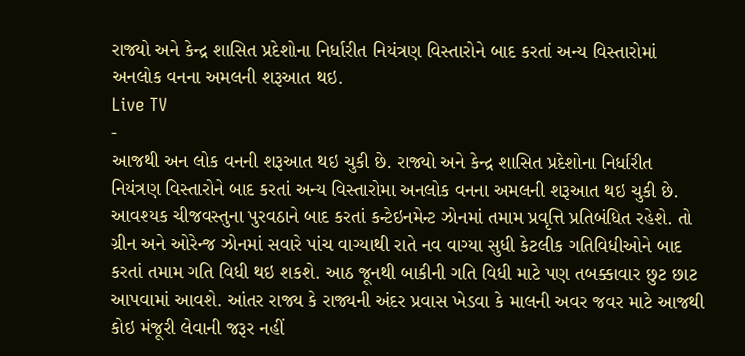રાજ્યો અને કેન્દ્ર શાસિત પ્રદેશોના નિર્ધારીત નિયંત્રણ વિસ્તારોને બાદ કરતાં અન્ય વિસ્તારોમાં અનલોક વનના અમલની શરૂઆત થઇ.
Live TV
-
આજથી અન લોક વનની શરૂઆત થઇ ચુકી છે. રાજ્યો અને કેન્દ્ર શાસિત પ્રદેશોના નિર્ધારીત નિયંત્રણ વિસ્તારોને બાદ કરતાં અન્ય વિસ્તારોમા અનલોક વનના અમલની શરૂઆત થઇ ચુકી છે. આવશ્યક ચીજવસ્તુના પુરવઠાને બાદ કરતાં કન્ટેઇનમેન્ટ ઝોનમાં તમામ પ્રવૃત્તિ પ્રતિબંધિત રહેશે. તો ગ્રીન અને ઓરેન્જ ઝોનમાં સવારે પાંચ વાગ્યાથી રાતે નવ વાગ્યા સુધી કેટલીક ગતિવિધીઓને બાદ કરતાં તમામ ગતિ વિધી થઇ શકશે. આઠ જૂનથી બાકીની ગતિ વિધી માટે પણ તબક્કાવાર છુટ છાટ આપવામાં આવશે. આંતર રાજ્ય કે રાજ્યની અંદર પ્રવાસ ખેડવા કે માલની અવર જવર માટે આજથી કોઇ મંજૂરી લેવાની જરૂર નહીં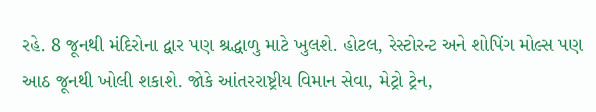રહે. 8 જૂનથી મંદિરોના દ્વાર પણ શ્રદ્ધાળુ માટે ખુલશે. હોટલ, રેસ્ટોરન્ટ અને શોપિંગ મોલ્સ પણ આઠ જૂનથી ખોલી શકાશે. જોકે આંતરરાષ્ટ્રીય વિમાન સેવા, મેટ્રો ટ્રેન,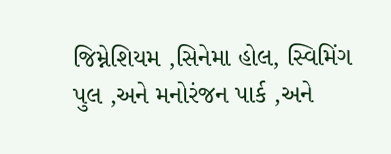જિમ્નેશિયમ ,સિનેમા હોલ, સ્વિમિંગ પુલ ,અને મનોરંજન પાર્ક ,અને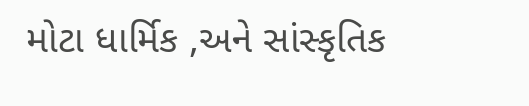મોટા ધાર્મિક ,અને સાંસ્કૃતિક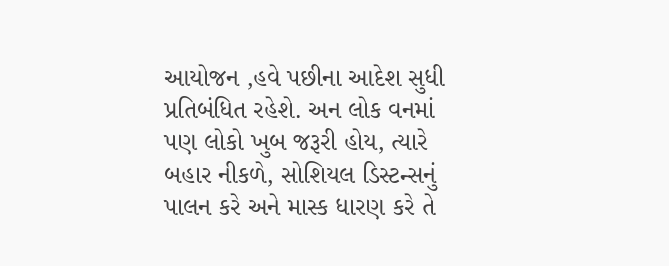આયોજન ,હવે પછીના આદેશ સુધી પ્રતિબંધિત રહેશે. અન લોક વનમાં પણ લોકો ખુબ જરૂરી હોય, ત્યારે બહાર નીકળે, સોશિયલ ડિસ્ટન્સનું પાલન કરે અને માસ્ક ધારણ કરે તે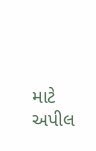માટે અપીલ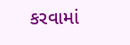કરવામાં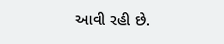આવી રહી છે.